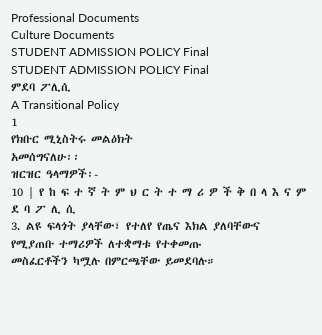Professional Documents
Culture Documents
STUDENT ADMISSION POLICY Final
STUDENT ADMISSION POLICY Final
ምደባ ፖሊሲ
A Transitional Policy
1
የክቡር ሚኒስትሩ መልዕክት
አመሰግናለሁ፡፡
ዝርዝር ዓላማዎች፡-
10 | የ ከ ፍ ተ ኛ ት ም ህ ር ት ተ ማ ሪ ዎ ች ቅ በ ላ እ ና ም ደ ባ ፖ ሊ ሲ
3. ልዩ ፍላጎት ያላቸው፣ የተለየ የጤና እክል ያለባቸውና
የሚያጠቡ ተማሪዎች ለተቋማቱ የተቀመጡ
መስፈርቶችን ካሟሉ በምርጫቸው ይመደባሉ።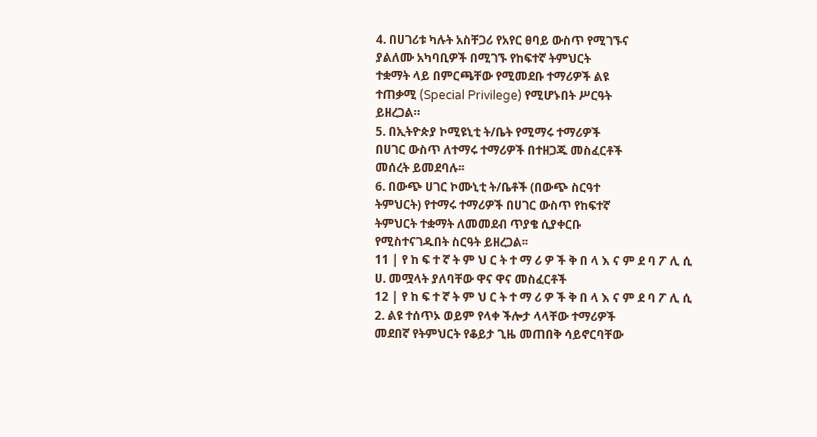4. በሀገሪቱ ካሉት አስቸጋሪ የአየር ፀባይ ውስጥ የሚገኙና
ያልለሙ አካባቢዎች በሚገኙ የከፍተኛ ትምህርት
ተቋማት ላይ በምርጫቸው የሚመደቡ ተማሪዎች ልዩ
ተጠቃሚ (Special Privilege) የሚሆኑበት ሥርዓት
ይዘረጋል።
5. በኢትዮጵያ ኮሚዩኒቲ ት/ቤት የሚማሩ ተማሪዎች
በሀገር ውስጥ ለተማሩ ተማሪዎች በተዘጋጁ መስፈርቶች
መሰረት ይመደባሉ፡፡
6. በውጭ ሀገር ኮሙኒቲ ት/ቤቶች (በውጭ ስርዓተ
ትምህርት) የተማሩ ተማሪዎች በሀገር ውስጥ የከፍተኛ
ትምህርት ተቋማት ለመመደብ ጥያቄ ሲያቀርቡ
የሚስተናገዱበት ስርዓት ይዘረጋል፡፡
11 | የ ከ ፍ ተ ኛ ት ም ህ ር ት ተ ማ ሪ ዎ ች ቅ በ ላ እ ና ም ደ ባ ፖ ሊ ሲ
ሀ. መሟላት ያለባቸው ዋና ዋና መስፈርቶች
12 | የ ከ ፍ ተ ኛ ት ም ህ ር ት ተ ማ ሪ ዎ ች ቅ በ ላ እ ና ም ደ ባ ፖ ሊ ሲ
2. ልዩ ተሰጥኦ ወይም የላቀ ችሎታ ላላቸው ተማሪዎች
መደበኛ የትምህርት የቆይታ ጊዜ መጠበቅ ሳይኖርባቸው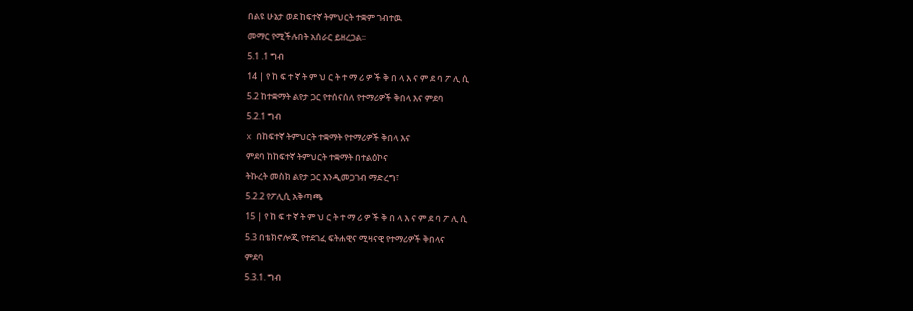በልዩ ሁኔታ ወደ ከፍተኛ ትምህርት ተቋም ገብተዉ
መማር የሚችሉበት አሰራር ይዘረጋል፡፡
5.1 .1 ግብ
14 | የ ከ ፍ ተ ኛ ት ም ህ ር ት ተ ማ ሪ ዎ ች ቅ በ ላ እ ና ም ደ ባ ፖ ሊ ሲ
5.2 ከተቋማት ልየታ ጋር የተሰናሰለ የተማሪዎች ቅበላ እና ምደባ
5.2.1 ግብ
x በከፍተኛ ትምህርት ተቋማት የተማሪዎች ቅበላ እና
ምደባ ከከፍተኛ ትምህርት ተቋማት በተልዕኮና
ትኩረት መስክ ልየታ ጋር እንዲመጋገብ ማድረግ፣
5.2.2 የፖሊሲ አቅጣጫ
15 | የ ከ ፍ ተ ኛ ት ም ህ ር ት ተ ማ ሪ ዎ ች ቅ በ ላ እ ና ም ደ ባ ፖ ሊ ሲ
5.3 በቴክኖሎጂ የተደገፈ ፍትሐዊና ሚዛናዊ የተማሪዎች ቅበላና
ምደባ
5.3.1. ግብ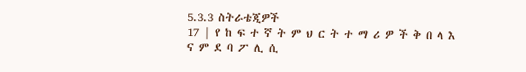5.3.3 ስትራቴጂዎች
17 | የ ከ ፍ ተ ኛ ት ም ህ ር ት ተ ማ ሪ ዎ ች ቅ በ ላ እ ና ም ደ ባ ፖ ሊ ሲ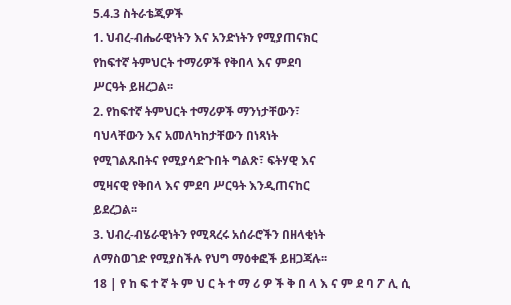5.4.3 ስትራቴጂዎች
1. ህብረ-ብሔራዊነትን እና አንድነትን የሚያጠናክር
የከፍተኛ ትምህርት ተማሪዎች የቅበላ እና ምደባ
ሥርዓት ይዘረጋል፡፡
2. የከፍተኛ ትምህርት ተማሪዎች ማንነታቸውን፣
ባህላቸውን እና አመለካከታቸውን በነጻነት
የሚገልጹበትና የሚያሳድጉበት ግልጽ፣ ፍትሃዊ እና
ሚዛናዊ የቅበላ እና ምደባ ሥርዓት እንዲጠናከር
ይደረጋል፡፡
3. ህብረ-ብሄራዊነትን የሚጻረሩ አሰራሮችን በዘላቂነት
ለማስወገድ የሚያስችሉ የህግ ማዕቀፎች ይዘጋጃሉ፡፡
18 | የ ከ ፍ ተ ኛ ት ም ህ ር ት ተ ማ ሪ ዎ ች ቅ በ ላ እ ና ም ደ ባ ፖ ሊ ሲ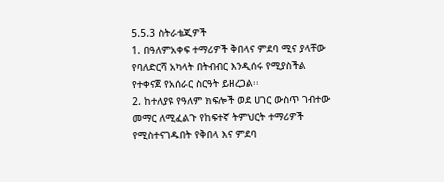5.5.3 ስትራቴጂዎች
1. በዓለምአቀፍ ተማሪዎች ቅበላና ምደባ ሚና ያላቸው
የባለድርሻ አካላት በትብብር እንዲሰሩ የሚያስችል
የተቀናጀ የአሰራር ስርዓት ይዘረጋል፡፡
2. ከተለያዩ የዓለም ክፍሎች ወደ ሀገር ውስጥ ገብተው
መማር ለሚፈልጉ የከፍተኛ ትምህርት ተማሪዎች
የሚስተናገዱበት የቅበላ እና ምደባ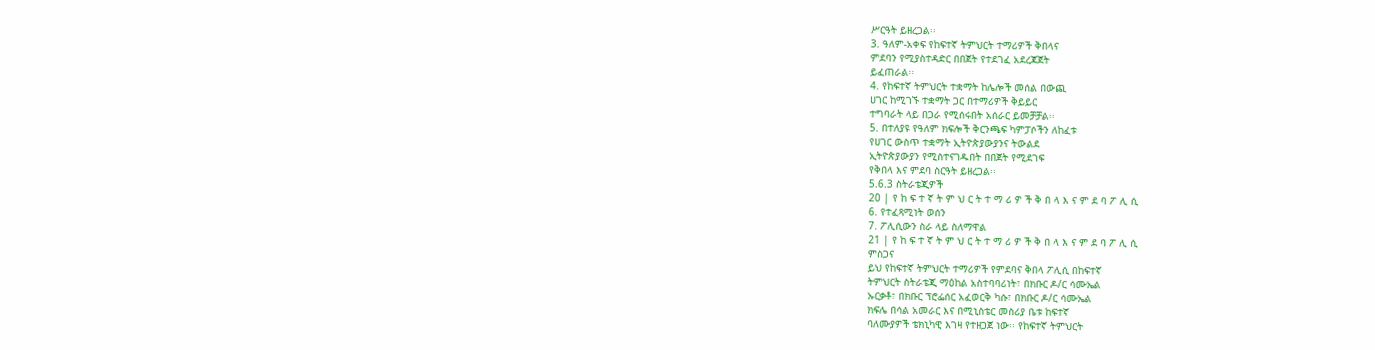ሥርዓት ይዘረጋል፡፡
3. ዓለም-አቀፍ የከፍተኛ ትምህርት ተማሪዎች ቅበላና
ምደባን የሚያስተዳድር በበጀት የተደገፈ አደረጃጀት
ይፈጠራል፡፡
4. የከፍተኛ ትምህርት ተቋማት ከሌሎች መሰል በውጪ
ሀገር ከሚገኙ ተቋማት ጋር በተማሪዎች ቅይይር
ተግባራት ላይ በጋራ የሚሰሩበት አሰራር ይመቻቻል፡፡
5. በተለያዩ የዓለም ክፍሎች ቅርንጫፍ ካምፓሶችን ለከፈቱ
የሀገር ውስጥ ተቋማት ኢትዮጵያውያንና ትውልደ
ኢትዮጵያውያን የሚስተናገዱበት በበጀት የሚደገፍ
የቅበላ እና ምደባ ስርዓት ይዘረጋል፡፡
5.6.3 ስትራቴጂዎች
20 | የ ከ ፍ ተ ኛ ት ም ህ ር ት ተ ማ ሪ ዎ ች ቅ በ ላ እ ና ም ደ ባ ፖ ሊ ሲ
6. የተፈጻሚነት ወሰን
7. ፖሊሲውን ስራ ላይ ስለማዋል
21 | የ ከ ፍ ተ ኛ ት ም ህ ር ት ተ ማ ሪ ዎ ች ቅ በ ላ እ ና ም ደ ባ ፖ ሊ ሲ
ምስጋና
ይህ የከፍተኛ ትምህርት ተማሪዎች የምደባና ቅበላ ፖሊሲ በከፍተኛ
ትምህርት ስትራቴጂ ማዕከል አስተባባሪነት፣ በክቡር ዶ/ር ሳሙኤል
ኡርቃቶ፣ በክቡር ፕሮፌሰር አፈወርቅ ካሱ፣ በክቡር ዶ/ር ሳሙኤል
ክፍሌ በሳል አመራር እና በሚኒስቴር መስሪያ ቤቱ ከፍተኛ
ባለሙያዎች ቴክኒካዊ እገዛ የተዘጋጀ ነው፡፡ የከፍተኛ ትምህርት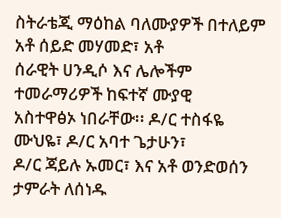ስትራቴጂ ማዕከል ባለሙያዎች በተለይም አቶ ሰይድ መሃመድ፣ አቶ
ሰራዊት ሀንዲሶ እና ሌሎችም ተመራማሪዎች ከፍተኛ ሙያዊ
አስተዋፅኦ ነበራቸው፡፡ ዶ/ር ተስፋዬ ሙህዬ፣ ዶ/ር አባተ ጌታሁን፣
ዶ/ር ጃይሉ ኡመር፣ እና አቶ ወንድወሰን ታምራት ለሰነዱ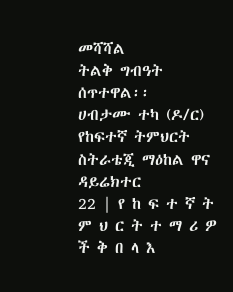መሻሻል
ትልቅ ግብዓት ሰጥተዋል፡፡
ሀብታሙ ተካ (ዶ/ር)
የከፍተኛ ትምህርት ስትራቴጂ ማዕከል ዋና ዳይሬክተር
22 | የ ከ ፍ ተ ኛ ት ም ህ ር ት ተ ማ ሪ ዎ ች ቅ በ ላ እ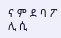ና ም ደ ባ ፖ ሊ ሲ